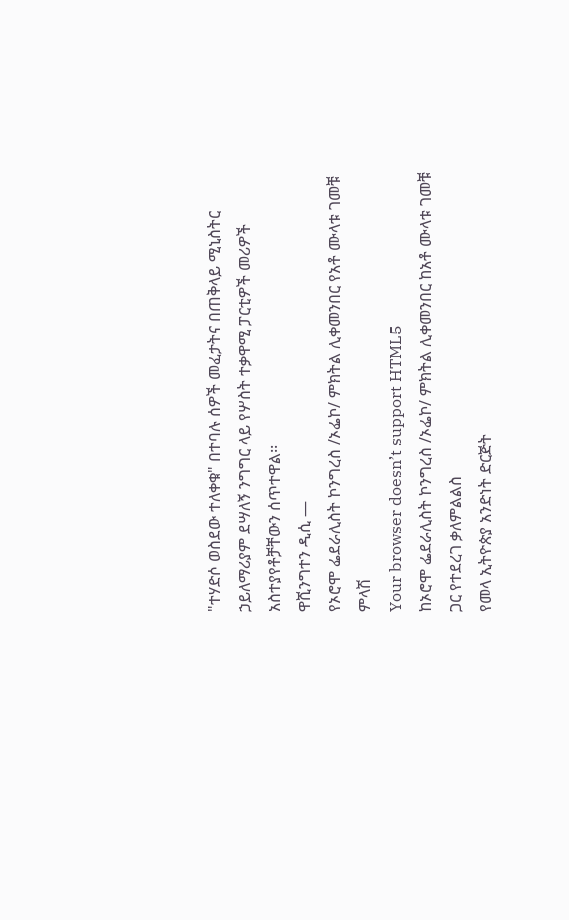"ተሃድሶ ወስደው ተለቀቁ" በተባሉ ሰዎች መፈታትና በጠቅላይ ሚኒስትር ኃይለማሪያም ደሣለኝ ንግግር ላይ የሦስት ተቃዋሚ ፓርቲዎች መሪዎች አስተያየቶቻቸውን ሰጥተዋል፡፡
ዋሺንግተን ዲሲ —
የኦሮሞ ፌደራሊስት ኮንግረስ /ኦፌኮ/ ምክትል ሊቀመንበር የአቶ ሙላቱ ገመቹ ምላሽ
Your browser doesn’t support HTML5
ከኦሮሞ ፌደራሊስት ኮንግረስ /ኦፌኮ/ ምክትል ሊቀመንበር ከአቶ ሙላቱ ገመቹ ጋር የተደረገ ቃለምልልስ
የመላ ኢትዮጵያ አንድነት ድርጅት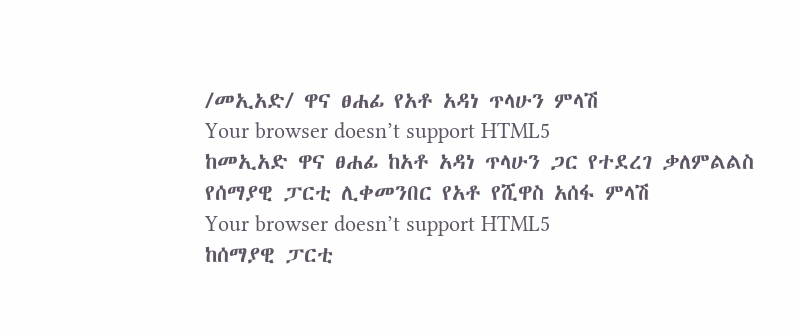/መኢአድ/ ዋና ፀሐፊ የአቶ አዳነ ጥላሁን ምላሽ
Your browser doesn’t support HTML5
ከመኢአድ ዋና ፀሐፊ ከአቶ አዳነ ጥላሁን ጋር የተደረገ ቃለምልልስ
የሰማያዊ ፓርቲ ሊቀመንበር የአቶ የሺዋስ አሰፋ ምላሽ
Your browser doesn’t support HTML5
ከሰማያዊ ፓርቲ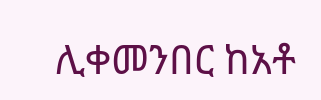ሊቀመንበር ከአቶ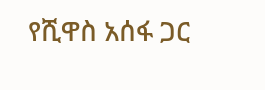የሺዋስ አሰፋ ጋር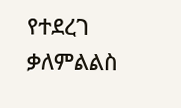የተደረገ ቃለምልልስ